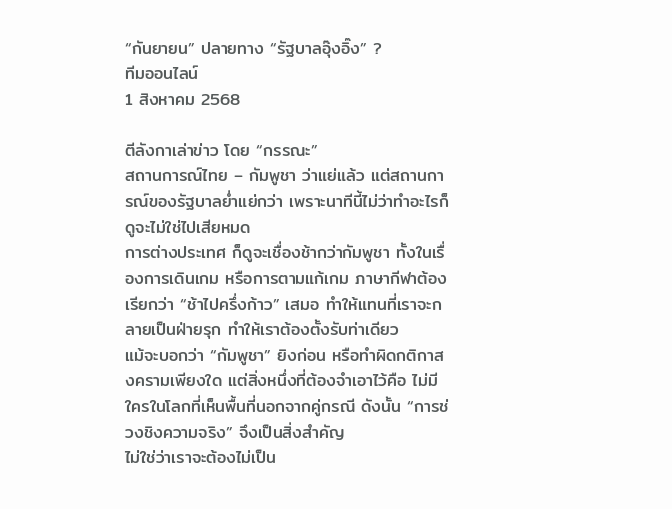“กันยายน” ปลายทาง “รัฐบาลอุ๊งอิ๊ง” ?
ทีมออนไลน์
1 สิงหาคม 2568

ตีลังกาเล่าข่าว โดย “กรรณะ”
สถานการณ์ไทย – กัมพูชา ว่าแย่แล้ว แต่สถานการณ์ของรัฐบาลย่ำแย่กว่า เพราะนาทีนี้ไม่ว่าทำอะไรก็ดูจะไม่ใช่ไปเสียหมด
การต่างประเทศ ก็ดูจะเชื่องช้ากว่ากัมพูชา ทั้งในเรื่องการเดินเกม หรือการตามแก้เกม ภาษากีฬาต้องเรียกว่า “ช้าไปครึ่งก้าว” เสมอ ทำให้แทนที่เราจะกลายเป็นฝ่ายรุก ทำให้เราต้องตั้งรับท่าเดียว
แม้จะบอกว่า “กัมพูชา” ยิงก่อน หรือทำผิดกติกาสงครามเพียงใด แต่สิ่งหนึ่งที่ต้องจำเอาไว้คือ ไม่มีใครในโลกที่เห็นพื้นที่นอกจากคู่กรณี ดังนั้น “การช่วงชิงความจริง” จึงเป็นสิ่งสำคัญ
ไม่ใช่ว่าเราจะต้องไม่เป็น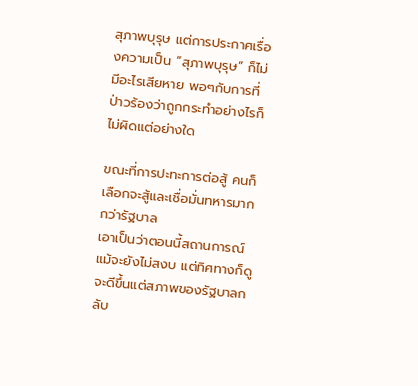สุภาพบุรุษ แต่การประกาศเรื่องความเป็น “สุภาพบุรุษ” ก็ไม่มีอะไรเสียหาย พอๆกับการที่ป่าวร้องว่าถูกกระทำอย่างไรก็ไม่ผิดแต่อย่างใด

ขณะที่การปะทะการต่อสู้ คนก็เลือกจะสู้และเชื่อมั่นทหารมากกว่ารัฐบาล
เอาเป็นว่าตอนนี้สถานการณ์แม้จะยังไม่สงบ แต่ทิศทางก็ดูจะดีขึ้นแต่สภาพของรัฐบาลกลับ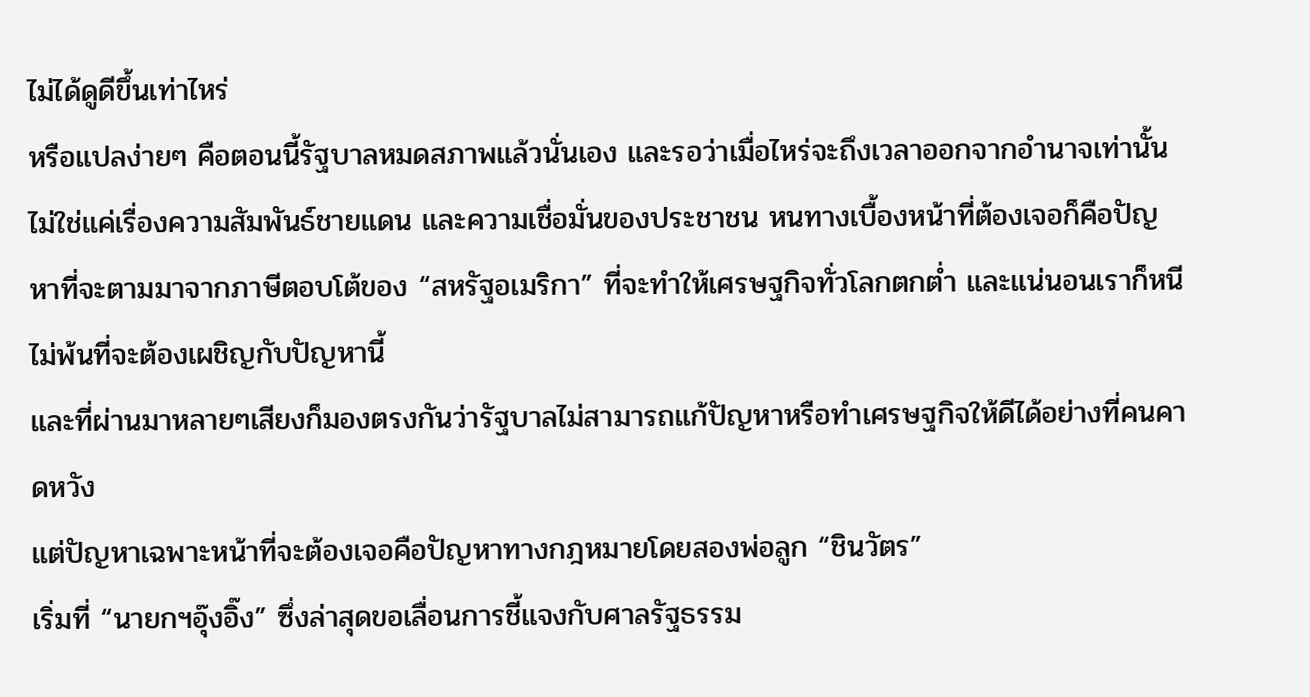ไม่ได้ดูดีขึ้นเท่าไหร่
หรือแปลง่ายๆ คือตอนนี้รัฐบาลหมดสภาพแล้วนั่นเอง และรอว่าเมื่อไหร่จะถึงเวลาออกจากอำนาจเท่านั้น
ไม่ใช่แค่เรื่องความสัมพันธ์ชายแดน และความเชื่อมั่นของประชาชน หนทางเบื้องหน้าที่ต้องเจอก็คือปัญหาที่จะตามมาจากภาษีตอบโต้ของ “สหรัฐอเมริกา” ที่จะทำให้เศรษฐกิจทั่วโลกตกต่ำ และแน่นอนเราก็หนีไม่พ้นที่จะต้องเผชิญกับปัญหานี้
และที่ผ่านมาหลายๆเสียงก็มองตรงกันว่ารัฐบาลไม่สามารถแก้ปัญหาหรือทำเศรษฐกิจให้ดีได้อย่างที่คนคาดหวัง
แต่ปัญหาเฉพาะหน้าที่จะต้องเจอคือปัญหาทางกฎหมายโดยสองพ่อลูก “ชินวัตร”
เริ่มที่ “นายกฯอุ๊งอิ๊ง” ซึ่งล่าสุดขอเลื่อนการชี้แจงกับศาลรัฐธรรม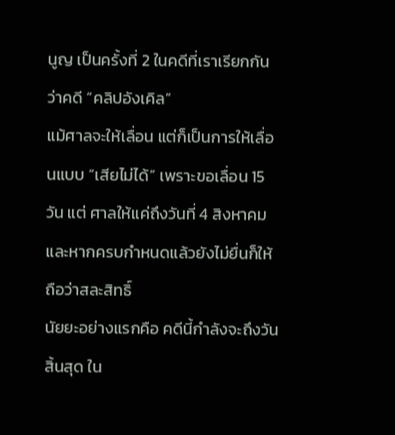นูญ เป็นครั้งที่ 2 ในคดีที่เราเรียกกันว่าคดี “คลิปอังเคิล”
แม้ศาลจะให้เลื่อน แต่ก็เป็นการให้เลื่อนแบบ “เสียไม่ได้” เพราะขอเลื่อน 15 วัน แต่ ศาลให้แค่ถึงวันที่ 4 สิงหาคม และหากครบกำหนดแล้วยังไม่ยื่นก็ให้ถือว่าสละสิทธิ์
นัยยะอย่างแรกคือ คดีนี้กำลังจะถึงวันสิ้นสุด ใน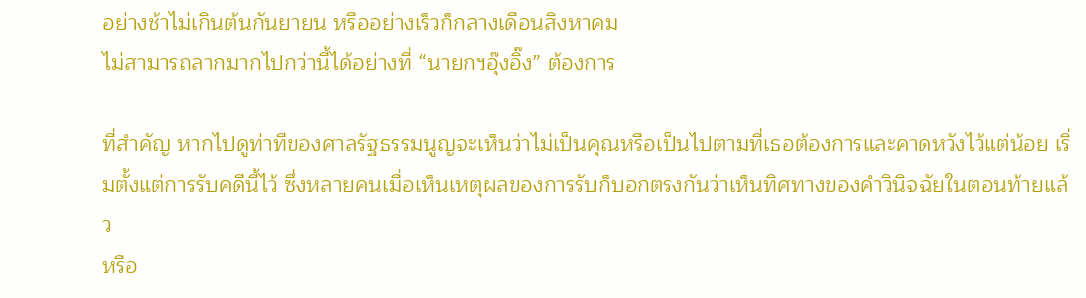อย่างช้าไม่เกินต้นกันยายน หรืออย่างเร็วก็กลางเดือนสิงหาคม
ไม่สามารถลากมากไปกว่านี้ได้อย่างที่ “นายกฯอุ๊งอิ๊ง” ต้องการ

ที่สำคัญ หากไปดูท่าทีของศาลรัฐธรรมนูญจะเห็นว่าไม่เป็นคุณหรือเป็นไปตามที่เธอต้องการและคาดหวังไว้แต่น้อย เริ่มตั้งแต่การรับคดีนี้ไว้ ซึ่งหลายคนเมื่อเห็นเหตุผลของการรับก็บอกตรงกันว่าเห็นทิศทางของคำวินิจฉัยในตอนท้ายแล้ว
หรือ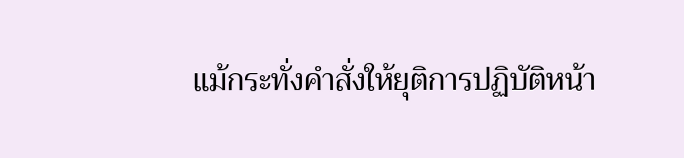แม้กระทั่งคำสั่งให้ยุติการปฏิบัติหน้า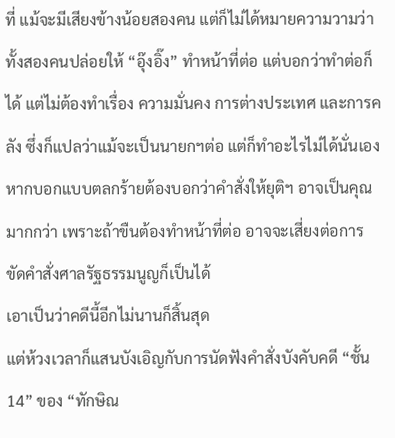ที่ แม้จะมีเสียงข้างน้อยสองคน แต่ก็ไม่ได้หมายความวามว่าทั้งสองคนปล่อยให้ “อุ๊งอิ๊ง” ทำหน้าที่ต่อ แต่บอกว่าทำต่อก็ได้ แต่ไม่ต้องทำเรื่อง ความมั่นคง การต่างประเทศ และการคลัง ซึ่งก็แปลว่าแม้จะเป็นนายกฯต่อ แต่ก็ทำอะไรไม่ได้นั่นเอง
หากบอกแบบตลกร้ายต้องบอกว่าคำสั่งให้ยุติฯ อาจเป็นคุณมากกว่า เพราะถ้าขืนต้องทำหน้าที่ต่อ อาจจะเสี่ยงต่อการขัดคำสั่งศาลรัฐธรรมนูญก็เป็นได้
เอาเป็นว่าคดีนี้อีกไม่นานก็สิ้นสุด
แต่ห้วงเวลาก็แสนบังเอิญกับการนัดฟังคำสั่งบังคับคดี “ชั้น 14” ของ “ทักษิณ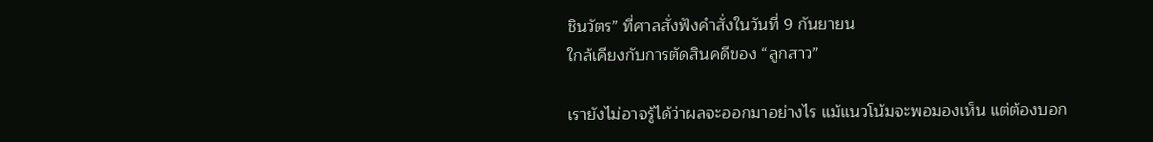ชินวัตร” ที่ศาลสั่งฟังคำสั่งในวันที่ 9 กันยายน
ใกล้เคียงกับการตัดสินคดีของ “ลูกสาว”

เรายังไม่อาจรู้ได้ว่าผลจะออกมาอย่างไร แม้แนวโน้มจะพอมองเห็น แต่ต้องบอก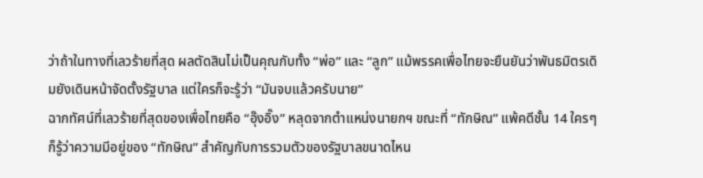ว่าถ้าในทางที่เลวร้ายที่สุด ผลตัดสินไม่เป็นคุณกับทั้ง “พ่อ” และ “ลูก” แม้พรรคเพื่อไทยจะยืนยันว่าพันธมิตรเดิมยังเดินหน้าจัดตั้งรัฐบาล แต่ใครก็จะรู้ว่า “มันจบแล้วครับนาย”
ฉากทัศน์ที่เลวร้ายที่สุดของเพื่อไทยคือ “อุ๊งอิ๊ง” หลุดจากตำแหน่งนายกฯ ขณะที่ “ทักษิณ” แพ้คดีชั้น 14 ใครๆก็รู้ว่าความมีอยู่ของ “ทักษิณ” สำคัญกับการรวมตัวของรัฐบาลขนาดไหน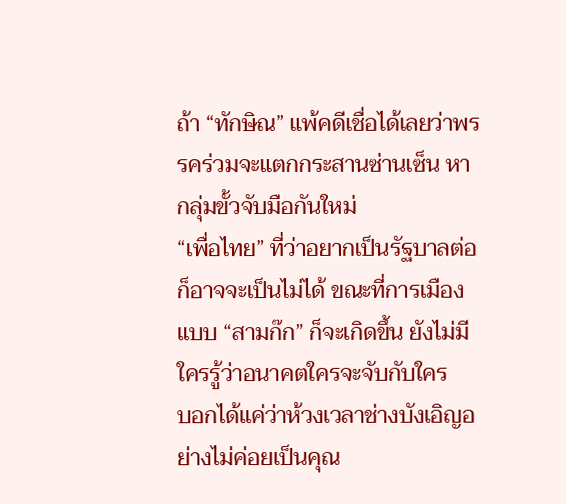ถ้า “ทักษิณ” แพ้คดีเชื่อได้เลยว่าพรรคร่วมจะแตกกระสานซ่านเซ็น หากลุ่มขั้วจับมือกันใหม่
“เพื่อไทย” ที่ว่าอยากเป็นรัฐบาลต่อ ก็อาจจะเป็นไม่ได้ ขณะที่การเมืองแบบ “สามก๊ก” ก็จะเกิดขึ้น ยังไม่มีใครรู้ว่าอนาคตใครจะจับกับใคร
บอกได้แค่ว่าห้วงเวลาช่างบังเอิญอย่างไม่ค่อยเป็นคุณ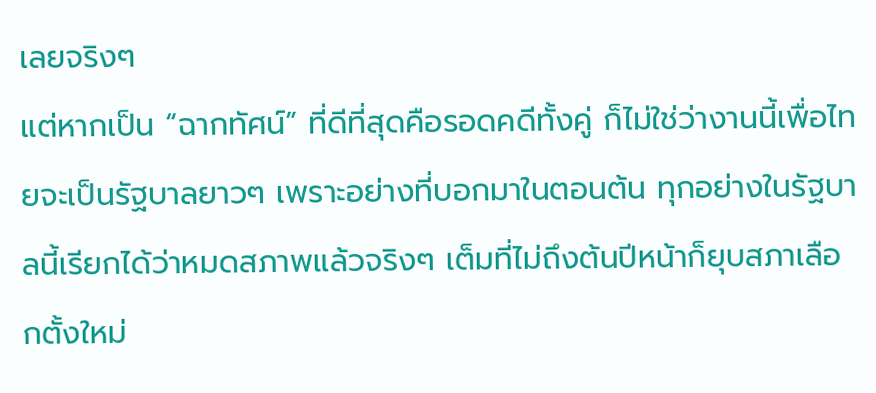เลยจริงๆ
แต่หากเป็น “ฉากทัศน์” ที่ดีที่สุดคือรอดคดีทั้งคู่ ก็ไม่ใช่ว่างานนี้เพื่อไทยจะเป็นรัฐบาลยาวๆ เพราะอย่างที่บอกมาในตอนต้น ทุกอย่างในรัฐบาลนี้เรียกได้ว่าหมดสภาพแล้วจริงๆ เต็มที่ไม่ถึงต้นปีหน้าก็ยุบสภาเลือกตั้งใหม่